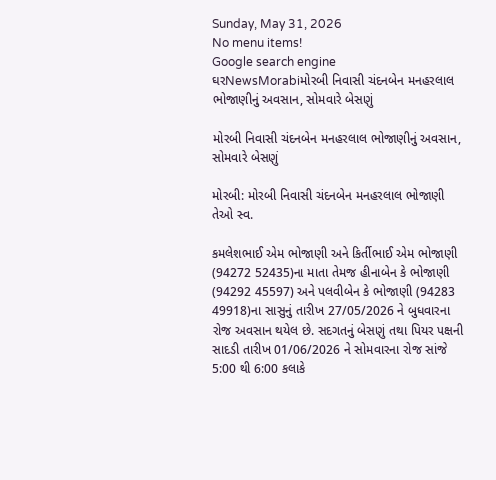Sunday, May 31, 2026
No menu items!
Google search engine
ઘરNewsMorabiમોરબી નિવાસી ચંદનબેન મનહરલાલ ભોજાણીનું અવસાન, સોમવારે બેસણું

મોરબી નિવાસી ચંદનબેન મનહરલાલ ભોજાણીનું અવસાન, સોમવારે બેસણું

મોરબી: મોરબી નિવાસી ચંદનબેન મનહરલાલ ભોજાણી તેઓ સ્વ.

કમલેશભાઈ એમ ભોજાણી અને કિર્તીભાઈ એમ ભોજાણી (94272 52435)ના માતા તેમજ હીનાબેન કે ભોજાણી (94292 45597) અને પલવીબેન કે ભોજાણી (94283 49918)ના સાસુનું તારીખ 27/05/2026 ને બુધવારના રોજ અવસાન થયેલ છે. સદગતનું બેસણું તથા પિયર પક્ષની સાદડી તારીખ 01/06/2026 ને સોમવારના રોજ સાંજે 5:00 થી 6:00 કલાકે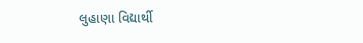લુહાણા વિદ્યાર્થી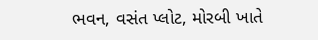ભવન, વસંત પ્લોટ, મોરબી ખાતે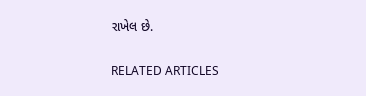રાખેલ છે.

RELATED ARTICLES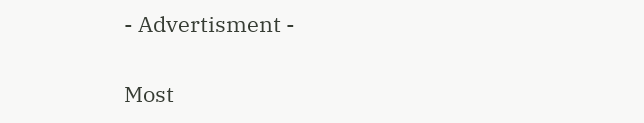- Advertisment -

Most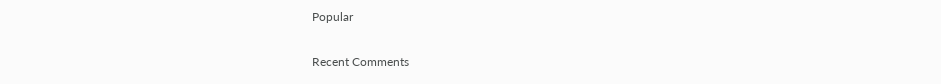Popular

Recent Comments